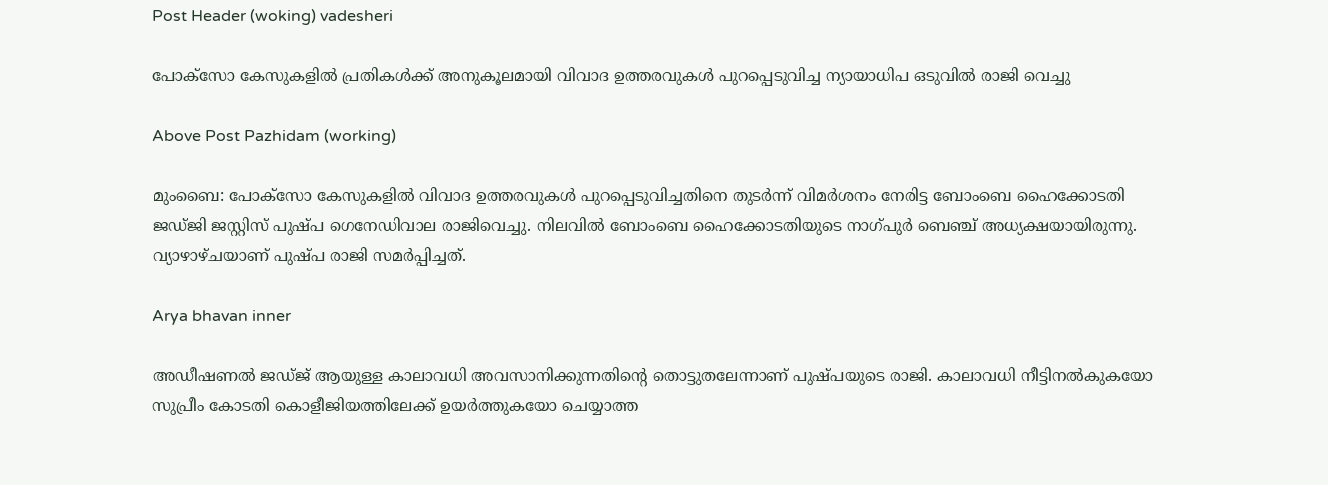Post Header (woking) vadesheri

പോക്സോ കേസുകളിൽ പ്രതികൾക്ക് അനുകൂലമായി വിവാദ ഉത്തരവുകൾ പുറപ്പെടുവിച്ച ന്യായാധിപ ഒടുവിൽ രാജി വെച്ചു

Above Post Pazhidam (working)

മുംബൈ: പോക്‌സോ കേസുകളില്‍ വിവാദ ഉത്തരവുകള്‍ പുറപ്പെടുവിച്ചതിനെ തുടര്‍ന്ന് വിമര്‍ശനം നേരിട്ട ബോംബെ ഹൈക്കോടതി ജഡ്ജി ജസ്റ്റിസ് പുഷ്പ ഗെനേഡിവാല രാജിവെച്ചു. നിലവില്‍ ബോംബെ ഹൈക്കോടതിയുടെ നാഗ്പുര്‍ ബെഞ്ച് അധ്യക്ഷയായിരുന്നു. വ്യാഴാഴ്ചയാണ് പുഷ്പ രാജി സമര്‍പ്പിച്ചത്.

Arya bhavan inner

അഡീഷണല്‍ ജഡ്ജ് ആയുള്ള കാലാവധി അവസാനിക്കുന്നതിന്റെ തൊട്ടുതലേന്നാണ് പുഷ്പയുടെ രാജി. കാലാവധി നീട്ടിനല്‍കുകയോ സുപ്രീം കോടതി കൊളീജിയത്തിലേക്ക് ഉയര്‍ത്തുകയോ ചെയ്യാത്ത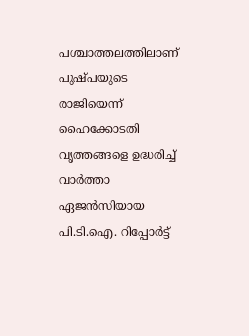പശ്ചാത്തലത്തിലാണ് പുഷ്പയുടെ രാജിയെന്ന് ഹൈക്കോടതി വൃത്തങ്ങളെ ഉദ്ധരിച്ച് വാര്‍ത്താ ഏജന്‍സിയായ പി.ടി.ഐ. റിപ്പോര്‍ട്ട്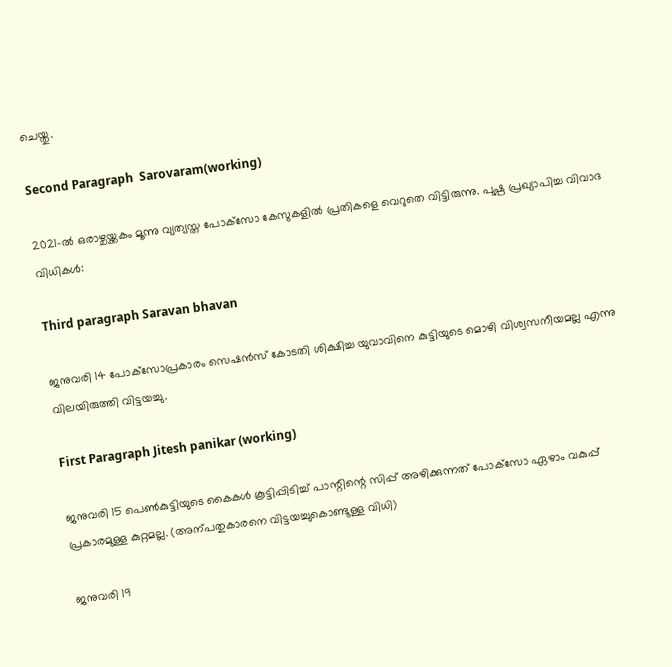ചെയ്തു.

Second Paragraph  Sarovaram(working)

2021-ല്‍ ഒരാഴ്ചയ്ക്കകം മൂന്നു വ്യത്യസ്ത പോക്‌സോ കേസുകളില്‍ പ്രതികളെ വെറുതെ വിട്ടിരുന്നു. പുഷ്പ പ്രഖ്യാപിച്ച വിവാദ വിധികള്‍:

Third paragraph Saravan bhavan

ജനുവരി 14 പോക്‌സോപ്രകാരം സെഷന്‍സ് കോടതി ശിക്ഷിച്ച യുവാവിനെ കുട്ടിയുടെ മൊഴി വിശ്വസനീയമല്ല എന്നു വിലയിരുത്തി വിട്ടയച്ചു.

First Paragraph Jitesh panikar (working)

ജനുവരി 15 പെണ്‍കുട്ടിയുടെ കൈകള്‍ കൂട്ടിപ്പിടിച്ച് പാന്റിന്റെ സിപ്പ് അഴിക്കുന്നത് പോക്‌സോ ഏഴാം വകുപ്പ് പ്രകാരമുള്ള കുറ്റമല്ല. (അന്പതുകാരനെ വിട്ടയച്ചുകൊണ്ടുള്ള വിധി)

ജനുവരി 19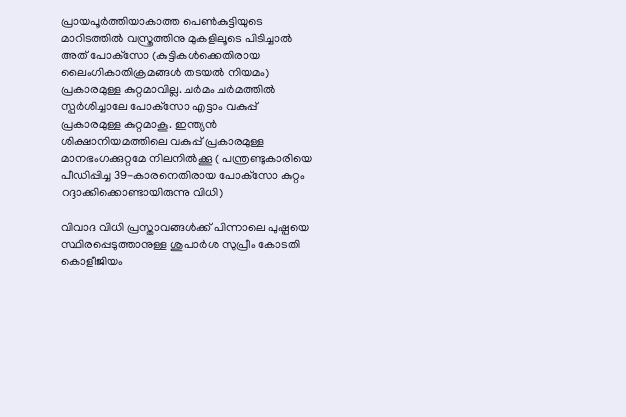പ്രായപൂര്‍ത്തിയാകാത്ത പെണ്‍കുട്ടിയുടെ മാറിടത്തില്‍ വസ്ത്രത്തിനു മുകളിലൂടെ പിടിച്ചാല്‍ അത് പോക്‌സോ (കുട്ടികള്‍ക്കെതിരായ ലൈംഗികാതിക്രമങ്ങള്‍ തടയല്‍ നിയമം) പ്രകാരമുള്ള കുറ്റമാവില്ല. ചര്‍മം ചര്‍മത്തില്‍ സ്പര്‍ശിച്ചാലേ പോക്‌സോ എട്ടാം വകുപ്പ് പ്രകാരമുള്ള കുറ്റമാകൂ. ഇന്ത്യന്‍ ശിക്ഷാനിയമത്തിലെ വകുപ്പ് പ്രകാരമുള്ള മാനഭംഗക്കുറ്റമേ നിലനില്‍ക്കൂ ( പന്ത്രണ്ടുകാരിയെ പീഡിപ്പിച്ച 39-കാരനെതിരായ പോക്‌സോ കുറ്റം റദ്ദാക്കിക്കൊണ്ടായിരുന്നു വിധി)

വിവാദ വിധി പ്രസ്താവങ്ങള്‍ക്ക് പിന്നാലെ പുഷ്പയെ സ്ഥിരപ്പെടുത്താനുള്ള ശുപാര്‍ശ സുപ്രീം കോടതി കൊളീജിയം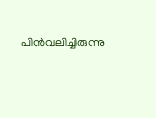പിന്‍വലിച്ചിരുന്നു